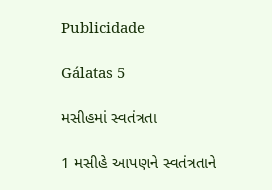Publicidade

Gálatas 5

મસીહમાં સ્વતંત્રતા

1 મસીહે આપણને સ્વતંત્રતાને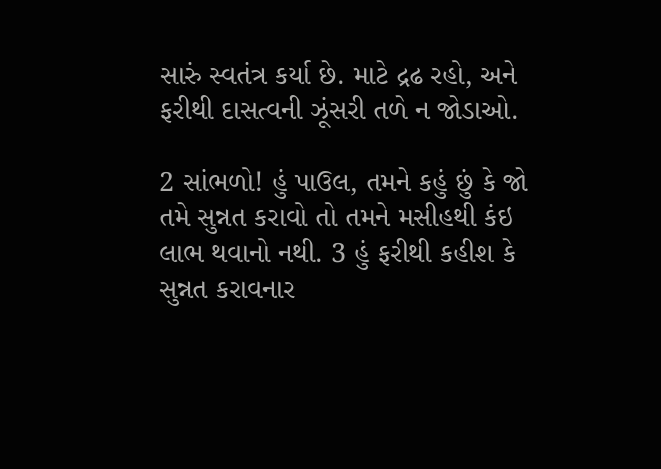સારું સ્વતંત્ર કર્યા છે. માટે દ્રઢ રહો, અને ફરીથી દાસત્વની ઝૂંસરી તળે ન જોડાઓ.

2 સાંભળો! હું પાઉલ, તમને કહું છું કે જો તમે સુન્નત કરાવો તો તમને મસીહથી કંઇ લાભ થવાનો નથી. 3 હું ફરીથી કહીશ કે સુન્નત કરાવનાર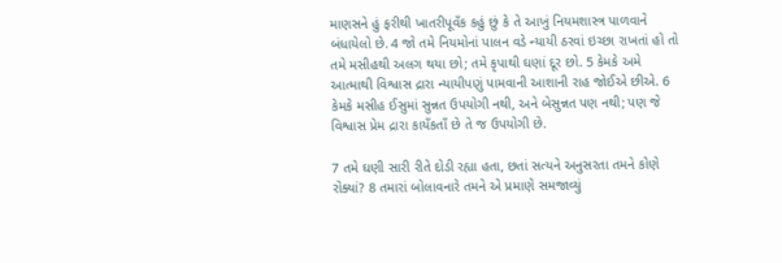માણસને હું ફરીથી ખાતરીપૂવઁક કહું છું કે તે આખું નિયમશાસ્ત્ર પાળવાને બંધાયેલો છે. 4 જો તમે નિયમોનાં પાલન વડે ન્યાયી ઠરવાં ઇચ્છા રાખતાં હો તો તમે મસીહથી અલગ થયા છો; તમે કૃપાથી ઘણાં દૂર છો. 5 કેમકે અમે આત્માથી વિશ્વાસ દ્રારા ન્યાયીપણું પામવાની આશાની રાહ જોઈએ છીએ. 6 કેમકે મસીહ ઈસુમાં સુન્નત ઉપયોગી નથી, અને બેસુન્નત પણ નથી; પણ જે વિશ્વાસ પ્રેમ દ્રારા કાયઁકતાઁ છે તે જ ઉપયોગી છે.

7 તમે ઘણી સારી રીતે દોડી રહ્યા હતા, છતાં સત્યને અનુસરતા તમને કોણે રોક્યાં? 8 તમારાં બોલાવનારે તમને એ પ્રમાણે સમજાવ્યું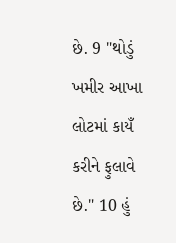છે. 9 "થોડું ખમીર આખા લોટમાં કાયઁ કરીને ફુલાવે છે." 10 હું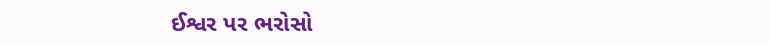ઈશ્વર પર ભરોસો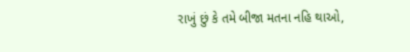રાખું છું કે તમે બીજા મતના નહિ થાઓ,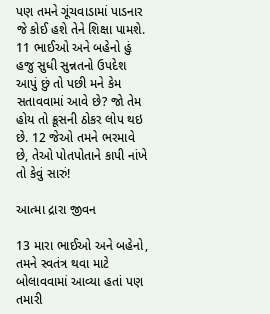પણ તમને ગૂંચવાડામાં પાડનાર જે કોઈ હશે તેને શિક્ષા પામશે. 11 ભાઈઓ અને બહેનો હું હજુ સુધી સુન્નતનો ઉપદેશ આપું છું તો પછી મને કેમ સતાવવામાં આવે છે? જો તેમ હોય તો ક્રૂસની ઠોકર લોપ થઇ છે. 12 જેઓ તમને ભરમાવે છે, તેઓ પોતપોતાને કાપી નાંખે તો કેવું સારું!

આત્મા દ્રારા જીવન

13 મારા ભાઈઓ અને બહેનો, તમને સ્વતંત્ર થવા માટે બોલાવવામાં આવ્યા હતાં પણ તમારી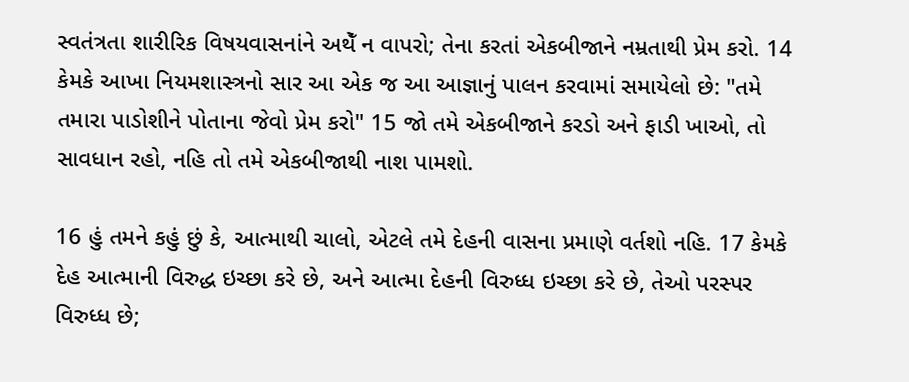સ્વતંત્રતા શારીરિક વિષયવાસનાંને અથેઁ ન વાપરો; તેના કરતાં એકબીજાને નમ્રતાથી પ્રેમ કરો. 14 કેમકે આખા નિયમશાસ્ત્રનો સાર આ એક જ આ આજ્ઞાનું પાલન કરવામાં સમાયેલો છે: "તમે તમારા પાડોશીને પોતાના જેવો પ્રેમ કરો" 15 જો તમે એકબીજાને કરડો અને ફાડી ખાઓ, તો સાવધાન રહો, નહિ તો તમે એકબીજાથી નાશ પામશો.

16 હું તમને કહું છું કે, આત્માથી ચાલો, એટલે તમે દેહની વાસના પ્રમાણે વર્તશો નહિ. 17 કેમકે દેહ આત્માની વિરુદ્ધ ઇચ્છા કરે છે, અને આત્મા દેહની વિરુધ્ધ ઇચ્છા કરે છે, તેઓ પરસ્પર વિરુધ્ધ છે;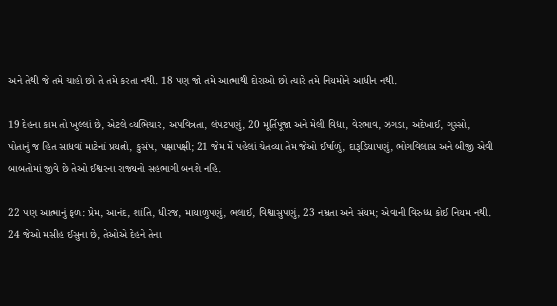અને તેથી જે તમે ચાહો છો તે તમે કરતા નથી. 18 પણ જો તમે આત્માથી દોરાઓ છો ત્યારે તમે નિયમોને આધીન નથી.

19 દેહના કામ તો ખુલ્લાં છે, એટલે વ્યભિચાર, અપવિત્રતા, લંપટપણું, 20 મૂર્તિપૂજા અને મેલી વિદ્યા, વેરભાવ, ઝગડા, અદેખાઈ, ગુસ્સો, પોતાનું જ હિત સાધવાં માટેનાં પ્રયત્નો, કુસંપ, પક્ષાપક્ષી; 21 જેમ મેં પહેલાં ચેતવ્યા તેમ જેઓ ઈર્ષાળું, દારૂડિયાપણું, ભોગવિલાસ અને બીજી એવી બાબતોમાં જીવે છે તેઓ ઈશ્વરના રાજ્યનો સહભાગી બનશે નહિ.

22 પણ આત્માનું ફળ: પ્રેમ, આનંદ, શાંતિ, ધીરજ, માયાળુપણું, ભલાઈ, વિશ્વાસુપણું, 23 નમ્રતા અને સંયમ; એવાની વિરુધ્ધ કોઈ નિયમ નથી. 24 જેઓ મસીહ ઈસુના છે, તેઓએ દેહને તેના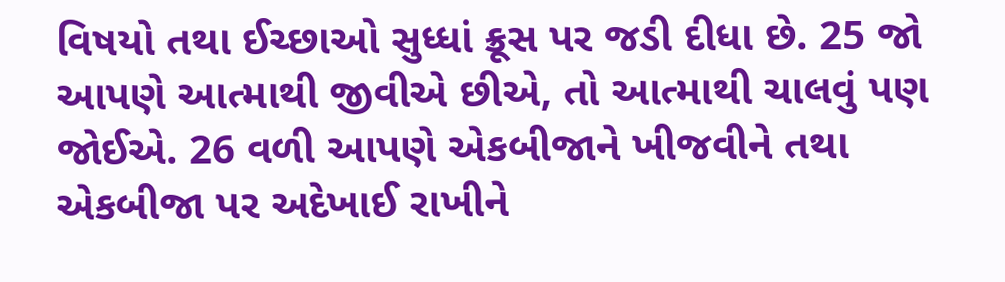વિષયો તથા ઈચ્છાઓ સુધ્ધાં ક્રૂસ પર જડી દીધા છે. 25 જો આપણે આત્માથી જીવીએ છીએ, તો આત્માથી ચાલવું પણ જોઈએ. 26 વળી આપણે એકબીજાને ખીજવીને તથા એકબીજા પર અદેખાઈ રાખીને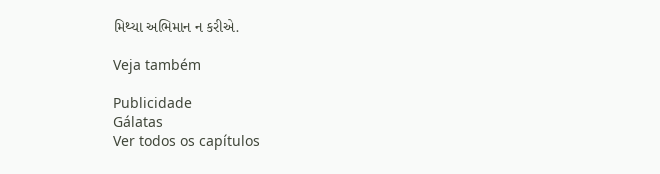મિથ્યા અભિમાન ન કરીએ.

Veja também

Publicidade
Gálatas
Ver todos os capítulos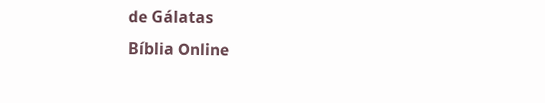de Gálatas
Bíblia Online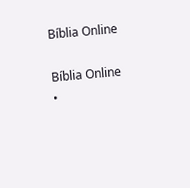Bíblia Online

Bíblia Online •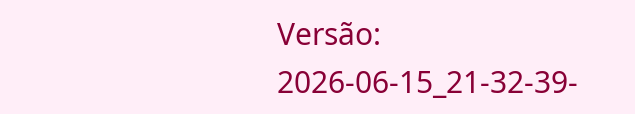Versão: 2026-06-15_21-32-39-